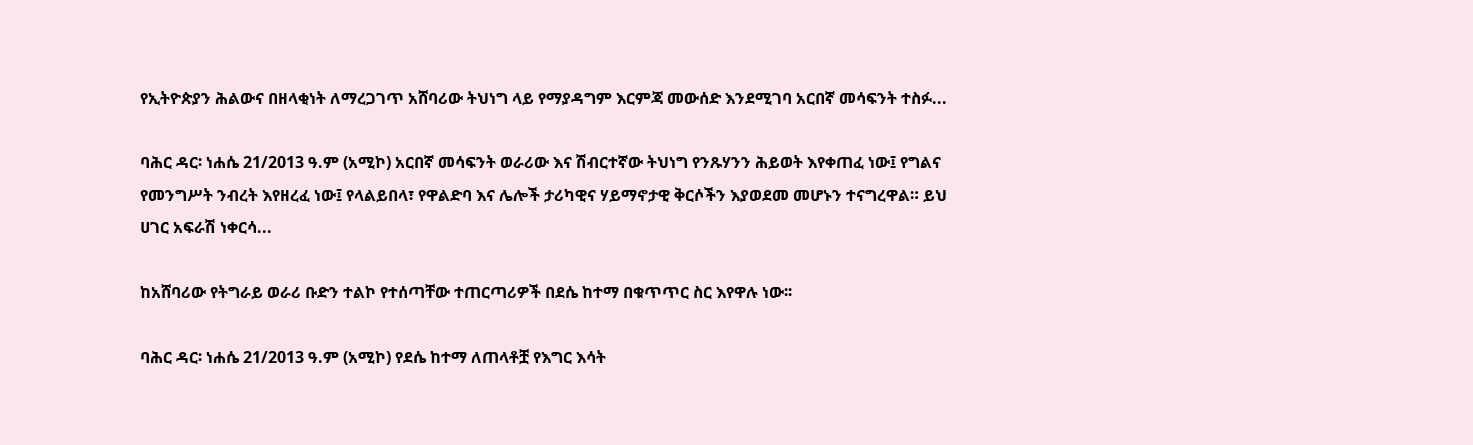የኢትዮጵያን ሕልውና በዘላቂነት ለማረጋገጥ አሸባሪው ትህነግ ላይ የማያዳግም እርምጃ መውሰድ እንደሚገባ አርበኛ መሳፍንት ተስፉ...

ባሕር ዳር፡ ነሐሴ 21/2013 ዓ.ም (አሚኮ) አርበኛ መሳፍንት ወራሪው እና ሽብርተኛው ትህነግ የንጹሃንን ሕይወት እየቀጠፈ ነው፤ የግልና የመንግሥት ንብረት እየዘረፈ ነው፤ የላልይበላ፣ የዋልድባ እና ሌሎች ታሪካዊና ሃይማኖታዊ ቅርሶችን እያወደመ መሆኑን ተናግረዋል። ይህ ሀገር አፍራሽ ነቀርሳ...

ከአሸባሪው የትግራይ ወራሪ ቡድን ተልኮ የተሰጣቸው ተጠርጣሪዎች በደሴ ከተማ በቁጥጥር ስር እየዋሉ ነው፡፡

ባሕር ዳር፡ ነሐሴ 21/2013 ዓ.ም (አሚኮ) የደሴ ከተማ ለጠላቶቿ የእግር እሳት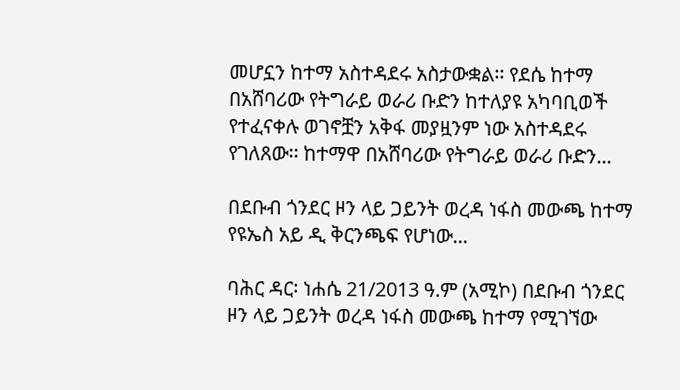መሆኗን ከተማ አስተዳደሩ አስታውቋል፡፡ የደሴ ከተማ በአሸባሪው የትግራይ ወራሪ ቡድን ከተለያዩ አካባቢወች የተፈናቀሉ ወገኖቿን አቅፋ መያዟንም ነው አስተዳደሩ የገለጸው፡፡ ከተማዋ በአሸባሪው የትግራይ ወራሪ ቡድን...

በደቡብ ጎንደር ዞን ላይ ጋይንት ወረዳ ነፋስ መውጫ ከተማ የዩኤስ አይ ዲ ቅርንጫፍ የሆነው...

ባሕር ዳር፡ ነሐሴ 21/2013 ዓ.ም (አሚኮ) በደቡብ ጎንደር ዞን ላይ ጋይንት ወረዳ ነፋስ መውጫ ከተማ የሚገኘው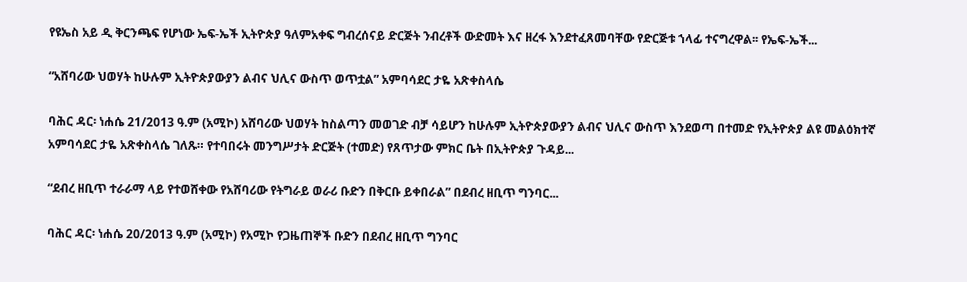የዩኤስ አይ ዲ ቅርንጫፍ የሆነው ኤፍ-ኤች ኢትዮጵያ ዓለምአቀፍ ግብረሰናይ ድርጅት ንብረቶች ውድመት እና ዘረፋ እንደተፈጸመባቸው የድርጅቱ ኀላፊ ተናግረዋል፡፡ የኤፍ-ኤች...

“አሸባሪው ህወሃት ከሁሉም ኢትዮጵያውያን ልብና ህሊና ውስጥ ወጥቷል” አምባሳደር ታዬ አጽቀስላሴ

ባሕር ዳር፡ ነሐሴ 21/2013 ዓ.ም (አሚኮ) አሸባሪው ህወሃት ከስልጣን መወገድ ብቻ ሳይሆን ከሁሉም ኢትዮጵያውያን ልብና ህሊና ውስጥ እንደወጣ በተመድ የኢትዮጵያ ልዩ መልዕክተኛ አምባሳደር ታዬ አጽቀስላሴ ገለጹ። የተባበሩት መንግሥታት ድርጅት (ተመድ) የጸጥታው ምክር ቤት በኢትዮጵያ ጉዳይ...

“ደብረ ዘቢጥ ተራራማ ላይ የተወሸቀው የአሸባሪው የትግራይ ወራሪ ቡድን በቅርቡ ይቀበራል” በደብረ ዘቢጥ ግንባር...

ባሕር ዳር፡ ነሐሴ 20/2013 ዓ.ም (አሚኮ) የአሚኮ የጋዜጠኞች ቡድን በደብረ ዘቢጥ ግንባር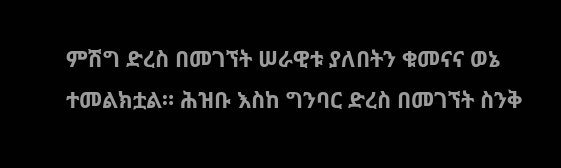ምሽግ ድረስ በመገኘት ሠራዊቱ ያለበትን ቁመናና ወኔ ተመልክቷል። ሕዝቡ እስከ ግንባር ድረስ በመገኘት ስንቅ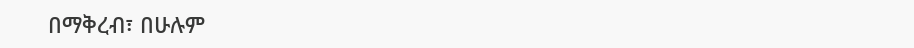በማቅረብ፣ በሁሉም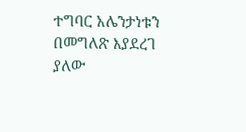ተግባር አሌንታነቱን በመግለጽ እያደረገ ያለው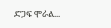ድጋፍ ሞራል...